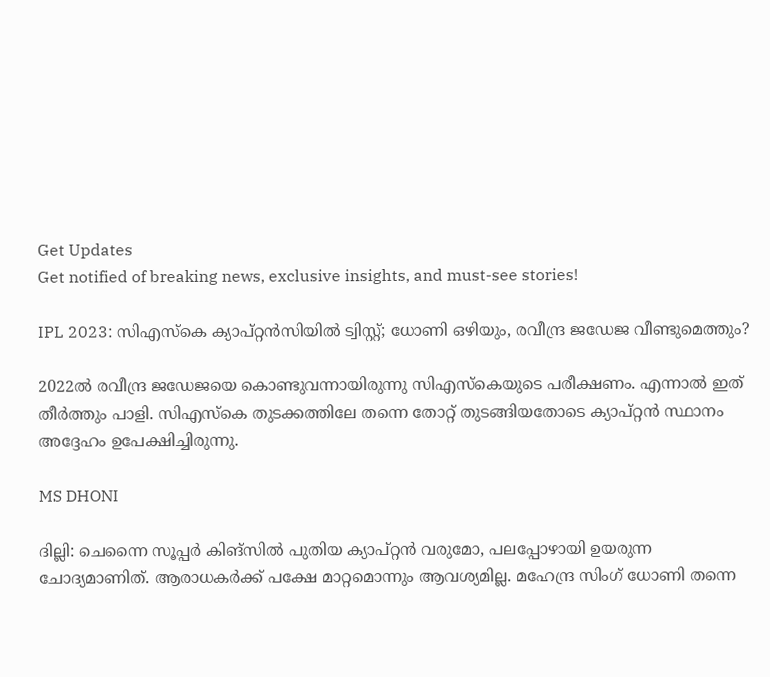Get Updates
Get notified of breaking news, exclusive insights, and must-see stories!

IPL 2023: സിഎസ്‌കെ ക്യാപ്റ്റന്‍സിയില്‍ ട്വിസ്റ്റ്; ധോണി ഒഴിയും, രവീന്ദ്ര ജഡേജ വീണ്ടുമെത്തും?

2022ല്‍ രവീന്ദ്ര ജഡേജയെ കൊണ്ടുവന്നായിരുന്നു സിഎസ്‌കെയുടെ പരീക്ഷണം. എന്നാല്‍ ഇത് തീര്‍ത്തും പാളി. സിഎസ്‌കെ തുടക്കത്തിലേ തന്നെ തോറ്റ് തുടങ്ങിയതോടെ ക്യാപ്റ്റന്‍ സ്ഥാനം അദ്ദേഹം ഉപേക്ഷിച്ചിരുന്നു.

MS DHONI

ദില്ലി: ചെന്നൈ സൂപ്പര്‍ കിങ്‌സില്‍ പുതിയ ക്യാപ്റ്റന്‍ വരുമോ, പലപ്പോഴായി ഉയരുന്ന ചോദ്യമാണിത്. ആരാധകര്‍ക്ക് പക്ഷേ മാറ്റമൊന്നും ആവശ്യമില്ല. മഹേന്ദ്ര സിംഗ് ധോണി തന്നെ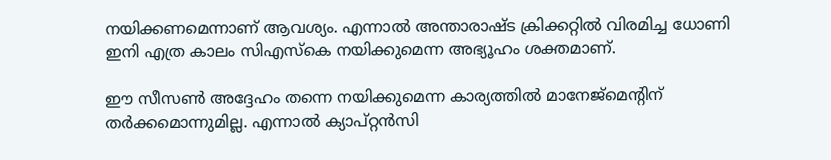നയിക്കണമെന്നാണ് ആവശ്യം. എന്നാല്‍ അന്താരാഷ്ട ക്രിക്കറ്റില്‍ വിരമിച്ച ധോണി ഇനി എത്ര കാലം സിഎസ്‌കെ നയിക്കുമെന്ന അഭ്യൂഹം ശക്തമാണ്.

ഈ സീസണ്‍ അദ്ദേഹം തന്നെ നയിക്കുമെന്ന കാര്യത്തില്‍ മാനേജ്‌മെന്റിന് തര്‍ക്കമൊന്നുമില്ല. എന്നാല്‍ ക്യാപ്റ്റന്‍സി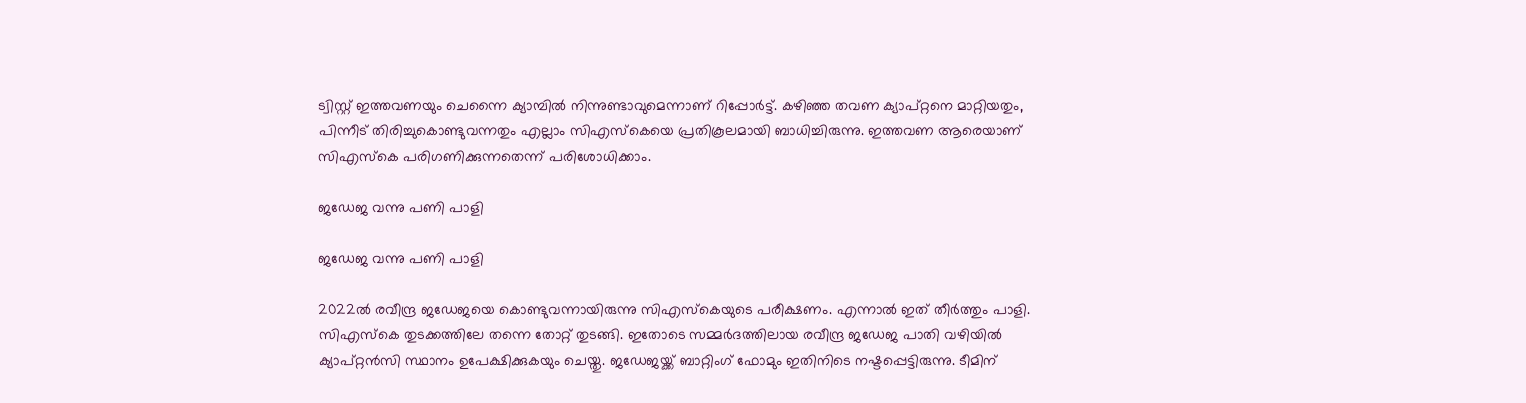ട്വിസ്റ്റ് ഇത്തവണയും ചെന്നൈ ക്യാമ്പില്‍ നിന്നുണ്ടാവുമെന്നാണ് റിപ്പോര്‍ട്ട്. കഴിഞ്ഞ തവണ ക്യാപ്റ്റനെ മാറ്റിയതും, പിന്നീട് തിരിച്ചുകൊണ്ടുവന്നതും എല്ലാം സിഎസ്‌കെയെ പ്രതികൂലമായി ബാധിച്ചിരുന്നു. ഇത്തവണ ആരെയാണ് സിഎസ്‌കെ പരിഗണിക്കുന്നതെന്ന് പരിശോധിക്കാം.

ജഡേജ വന്നു പണി പാളി

ജഡേജ വന്നു പണി പാളി

2022ല്‍ രവീന്ദ്ര ജഡേജയെ കൊണ്ടുവന്നായിരുന്നു സിഎസ്‌കെയുടെ പരീക്ഷണം. എന്നാല്‍ ഇത് തീര്‍ത്തും പാളി. സിഎസ്‌കെ തുടക്കത്തിലേ തന്നെ തോറ്റ് തുടങ്ങി. ഇതോടെ സമ്മര്‍ദത്തിലായ രവീന്ദ്ര ജഡേജ പാതി വഴിയില്‍ ക്യാപ്റ്റന്‍സി സ്ഥാനം ഉപേക്ഷിക്കുകയും ചെയ്തു. ജഡേജയ്ക്ക് ബാറ്റിംഗ് ഫോമും ഇതിനിടെ നഷ്ടപ്പെട്ടിരുന്നു. ടീമിന്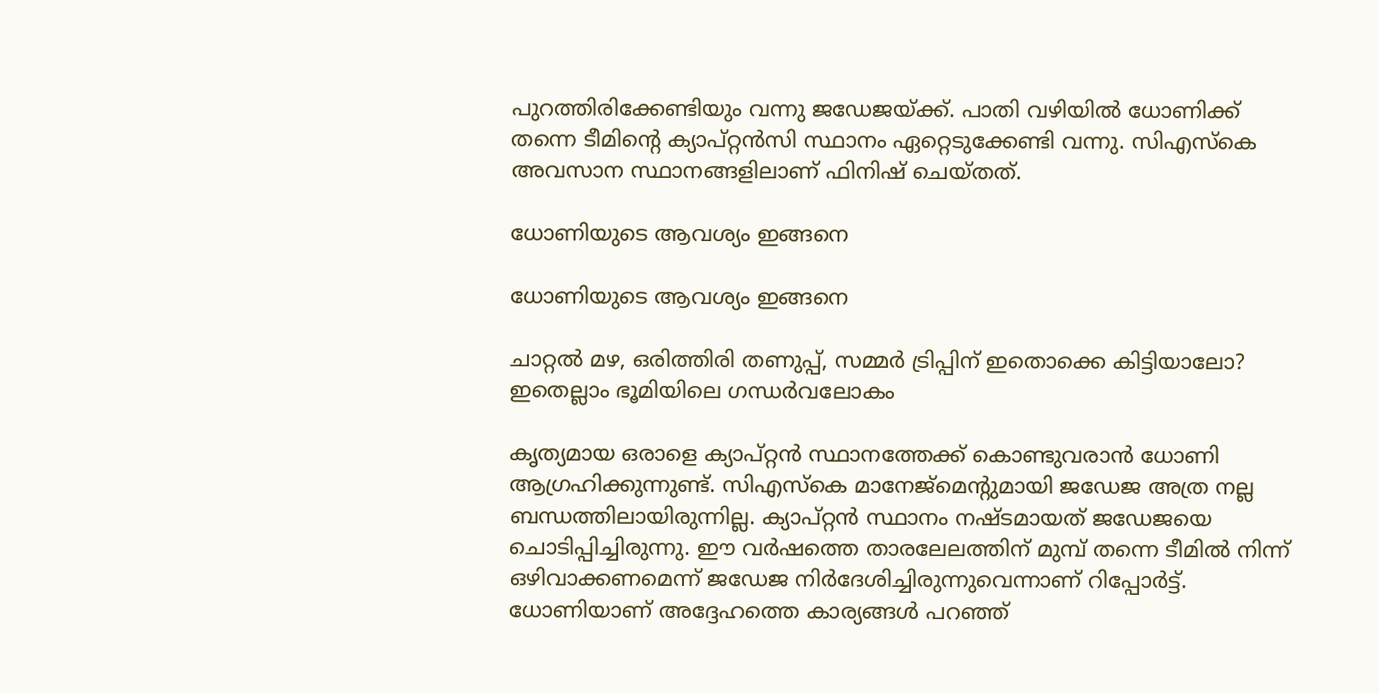പുറത്തിരിക്കേണ്ടിയും വന്നു ജഡേജയ്ക്ക്. പാതി വഴിയില്‍ ധോണിക്ക് തന്നെ ടീമിന്റെ ക്യാപ്റ്റന്‍സി സ്ഥാനം ഏറ്റെടുക്കേണ്ടി വന്നു. സിഎസ്‌കെ അവസാന സ്ഥാനങ്ങളിലാണ് ഫിനിഷ് ചെയ്തത്.

ധോണിയുടെ ആവശ്യം ഇങ്ങനെ

ധോണിയുടെ ആവശ്യം ഇങ്ങനെ

ചാറ്റല്‍ മഴ, ഒരിത്തിരി തണുപ്പ്, സമ്മര്‍ ട്രിപ്പിന് ഇതൊക്കെ കിട്ടിയാലോ? ഇതെല്ലാം ഭൂമിയിലെ ഗന്ധര്‍വലോകം

കൃത്യമായ ഒരാളെ ക്യാപ്റ്റന്‍ സ്ഥാനത്തേക്ക് കൊണ്ടുവരാന്‍ ധോണി ആഗ്രഹിക്കുന്നുണ്ട്. സിഎസ്‌കെ മാനേജ്‌മെന്റുമായി ജഡേജ അത്ര നല്ല ബന്ധത്തിലായിരുന്നില്ല. ക്യാപ്റ്റന്‍ സ്ഥാനം നഷ്ടമായത് ജഡേജയെ ചൊടിപ്പിച്ചിരുന്നു. ഈ വര്‍ഷത്തെ താരലേലത്തിന് മുമ്പ് തന്നെ ടീമില്‍ നിന്ന് ഒഴിവാക്കണമെന്ന് ജഡേജ നിര്‍ദേശിച്ചിരുന്നുവെന്നാണ് റിപ്പോര്‍ട്ട്. ധോണിയാണ് അദ്ദേഹത്തെ കാര്യങ്ങള്‍ പറഞ്ഞ്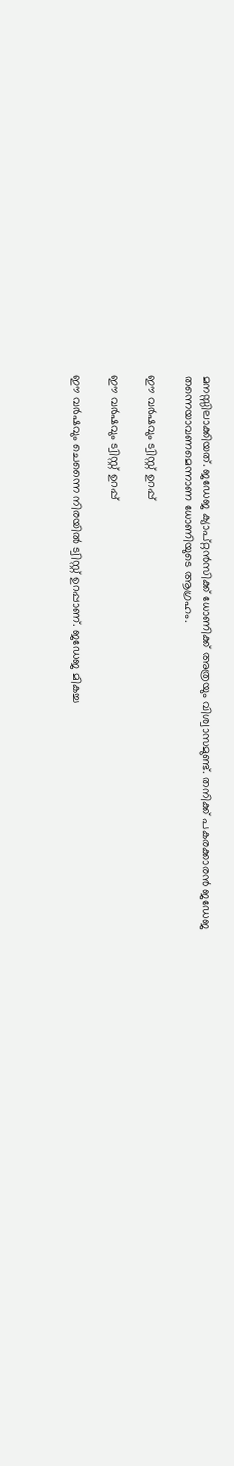മനസ്സിലാക്കിയത്. ജഡേജ ക്യാപ്റ്റന്‍സിക്ക് ധോണിക്ക് അത്രയും വിശ്വാസമുണ്ട്. തനിക്ക് പകരക്കാരന്‍ ജഡേജ തന്നെയാവണമെന്നാണ ധോണിയുടെ ആഗ്രഹം.

ഈ വര്‍ഷവും ട്വിസ്റ്റ് ഉറപ്പ്

ഈ വര്‍ഷവും ട്വിസ്റ്റ് ഉറപ്പ്

ഈ വര്‍ഷവും ചെന്നൈ നിരയില്‍ ട്വിസ്റ്റ് ഉറപ്പാണ്. ജഡേജ മികച്ച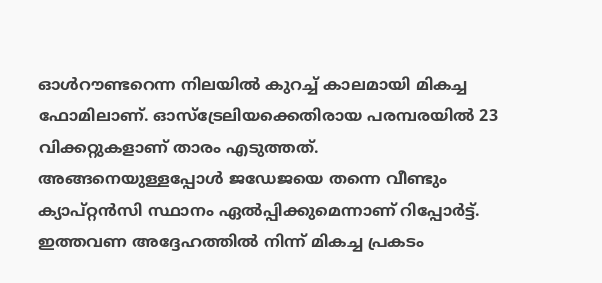ഓള്‍റൗണ്ടറെന്ന നിലയില്‍ കുറച്ച് കാലമായി മികച്ച ഫോമിലാണ്. ഓസ്‌ട്രേലിയക്കെതിരായ പരമ്പരയില്‍ 23 വിക്കറ്റുകളാണ് താരം എടുത്തത്. അങ്ങനെയുള്ളപ്പോള്‍ ജഡേജയെ തന്നെ വീണ്ടും ക്യാപ്റ്റന്‍സി സ്ഥാനം ഏല്‍പ്പിക്കുമെന്നാണ് റിപ്പോര്‍ട്ട്. ഇത്തവണ അദ്ദേഹത്തില്‍ നിന്ന് മികച്ച പ്രകടം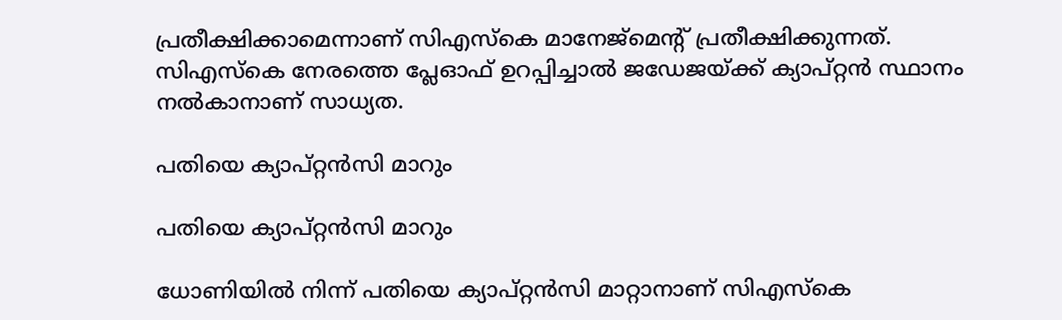പ്രതീക്ഷിക്കാമെന്നാണ് സിഎസ്‌കെ മാനേജ്‌മെന്റ് പ്രതീക്ഷിക്കുന്നത്. സിഎസ്‌കെ നേരത്തെ പ്ലേഓഫ് ഉറപ്പിച്ചാല്‍ ജഡേജയ്ക്ക് ക്യാപ്റ്റന്‍ സ്ഥാനം നല്‍കാനാണ് സാധ്യത.

പതിയെ ക്യാപ്റ്റന്‍സി മാറും

പതിയെ ക്യാപ്റ്റന്‍സി മാറും

ധോണിയില്‍ നിന്ന് പതിയെ ക്യാപ്റ്റന്‍സി മാറ്റാനാണ് സിഎസ്‌കെ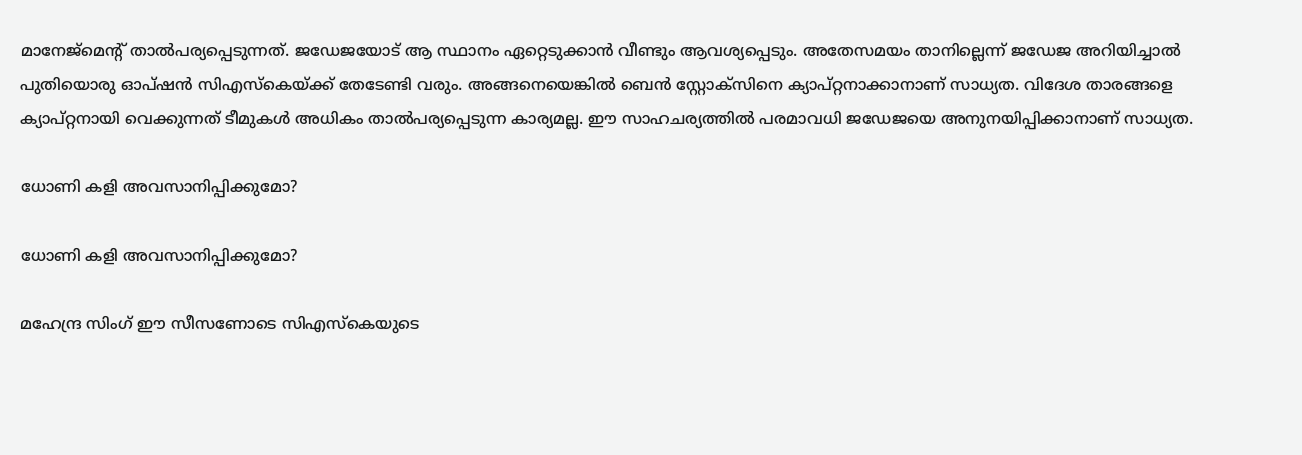മാനേജ്‌മെന്റ് താല്‍പര്യപ്പെടുന്നത്. ജഡേജയോട് ആ സ്ഥാനം ഏറ്റെടുക്കാന്‍ വീണ്ടും ആവശ്യപ്പെടും. അതേസമയം താനില്ലെന്ന് ജഡേജ അറിയിച്ചാല്‍ പുതിയൊരു ഓപ്ഷന്‍ സിഎസ്‌കെയ്ക്ക് തേടേണ്ടി വരും. അങ്ങനെയെങ്കില്‍ ബെന്‍ സ്റ്റോക്‌സിനെ ക്യാപ്റ്റനാക്കാനാണ് സാധ്യത. വിദേശ താരങ്ങളെ ക്യാപ്റ്റനായി വെക്കുന്നത് ടീമുകള്‍ അധികം താല്‍പര്യപ്പെടുന്ന കാര്യമല്ല. ഈ സാഹചര്യത്തില്‍ പരമാവധി ജഡേജയെ അനുനയിപ്പിക്കാനാണ് സാധ്യത.

ധോണി കളി അവസാനിപ്പിക്കുമോ?

ധോണി കളി അവസാനിപ്പിക്കുമോ?

മഹേന്ദ്ര സിംഗ് ഈ സീസണോടെ സിഎസ്‌കെയുടെ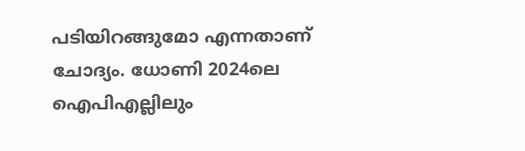പടിയിറങ്ങുമോ എന്നതാണ് ചോദ്യം. ധോണി 2024ലെ ഐപിഎല്ലിലും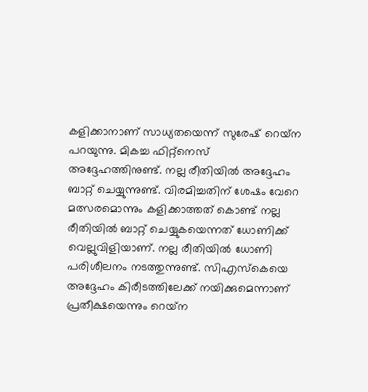കളിക്കാനാണ് സാധ്യതയെന്ന് സുരേഷ് റെയ്‌ന പറയുന്നു. മികച്ച ഫിറ്റ്‌നെസ് അദ്ദേഹത്തിനുണ്ട്. നല്ല രീതിയില്‍ അദ്ദേഹം ബാറ്റ് ചെയ്യുന്നുണ്ട്. വിരമിച്ചതിന് ശേഷം വേറെ മത്സരമൊന്നും കളിക്കാത്തത് കൊണ്ട് നല്ല രീതിയില്‍ ബാറ്റ് ചെയ്യുകയെന്നത് ധോണിക്ക് വെല്ലുവിളിയാണ്. നല്ല രീതിയില്‍ ധോണി പരിശീലനം നടത്തുന്നുണ്ട്. സിഎസ്‌കെയെ അദ്ദേഹം കിരീടത്തിലേക്ക് നയിക്കുമെന്നാണ് പ്രതീക്ഷയെന്നും റെയ്‌ന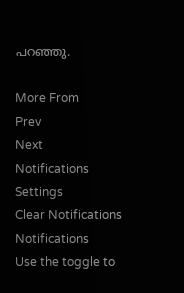പറഞ്ഞു.

More From
Prev
Next
Notifications
Settings
Clear Notifications
Notifications
Use the toggle to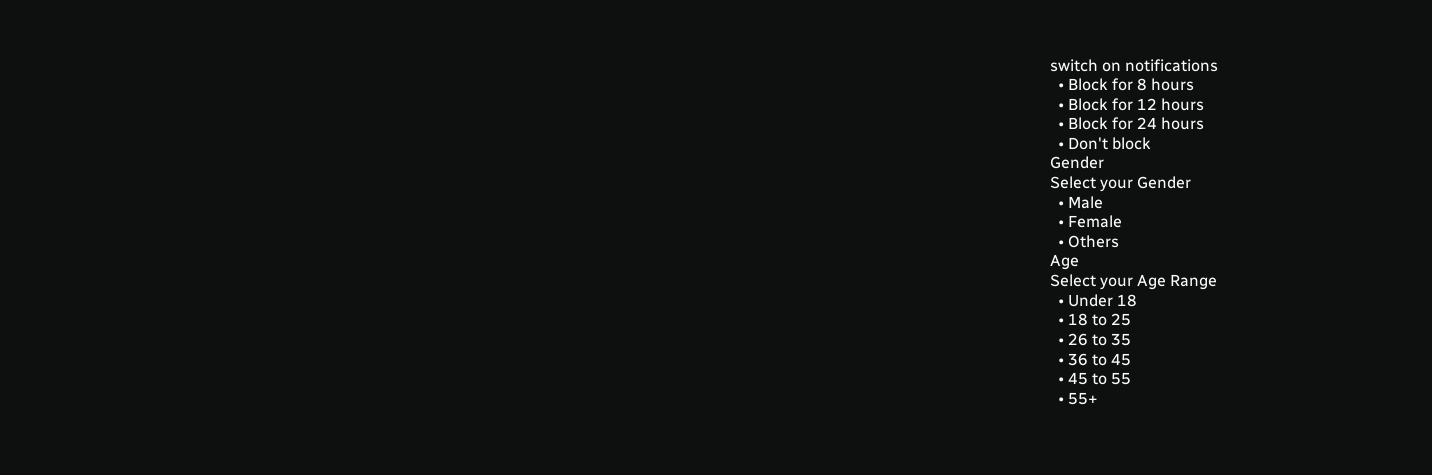switch on notifications
  • Block for 8 hours
  • Block for 12 hours
  • Block for 24 hours
  • Don't block
Gender
Select your Gender
  • Male
  • Female
  • Others
Age
Select your Age Range
  • Under 18
  • 18 to 25
  • 26 to 35
  • 36 to 45
  • 45 to 55
  • 55+